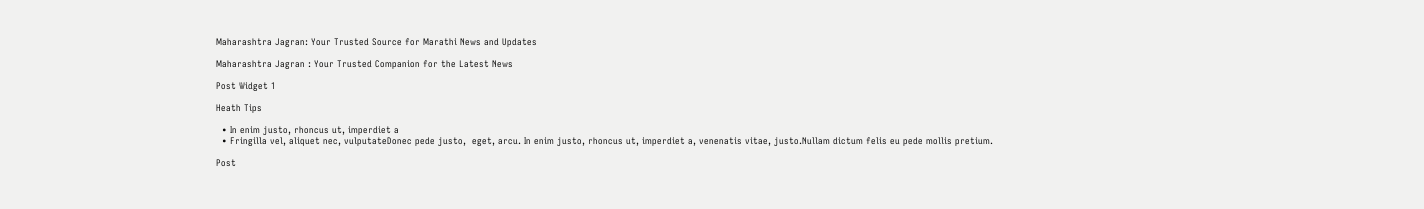Maharashtra Jagran: Your Trusted Source for Marathi News and Updates

Maharashtra Jagran : Your Trusted Companion for the Latest News

Post Widget 1

Heath Tips

  • In enim justo, rhoncus ut, imperdiet a
  • Fringilla vel, aliquet nec, vulputateDonec pede justo,  eget, arcu. In enim justo, rhoncus ut, imperdiet a, venenatis vitae, justo.Nullam dictum felis eu pede mollis pretium.

Post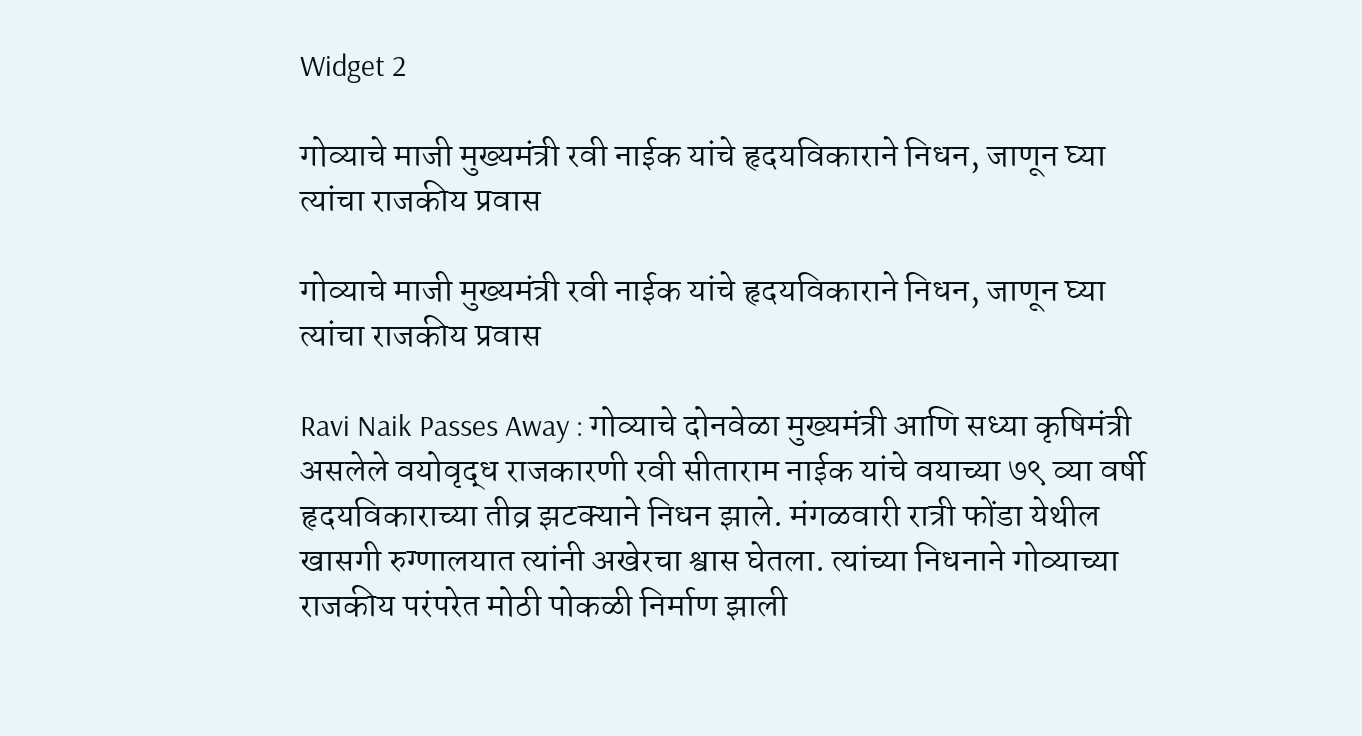Widget 2

गोव्याचे माजी मुख्यमंत्री रवी नाईक यांचे हृदयविकाराने निधन, जाणून घ्या त्यांचा राजकीय प्रवास

गोव्याचे माजी मुख्यमंत्री रवी नाईक यांचे हृदयविकाराने निधन, जाणून घ्या त्यांचा राजकीय प्रवास

Ravi Naik Passes Away : गोव्याचे दोनवेळा मुख्यमंत्री आणि सध्या कृषिमंत्री असलेले वयोवृद्ध राजकारणी रवी सीताराम नाईक यांचे वयाच्या ७९ व्या वर्षी हृदयविकाराच्या तीव्र झटक्याने निधन झाले. मंगळवारी रात्री फोंडा येथील खासगी रुग्णालयात त्यांनी अखेरचा श्वास घेतला. त्यांच्या निधनाने गोव्याच्या राजकीय परंपरेत मोठी पोकळी निर्माण झाली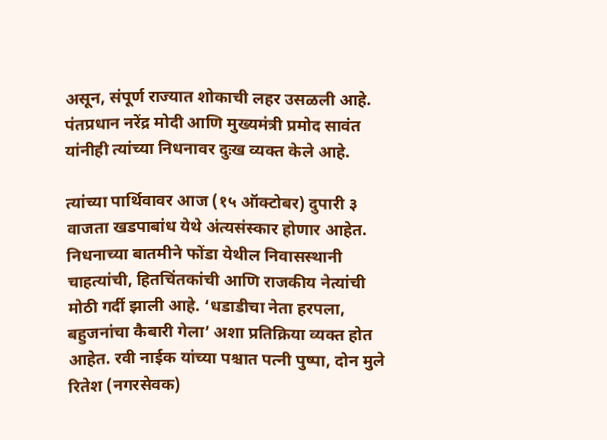असून, संपूर्ण राज्यात शोकाची लहर उसळली आहे. पंतप्रधान नरेंद्र मोदी आणि मुख्यमंत्री प्रमोद सावंत यांनीही त्यांच्या निधनावर दुःख व्यक्त केले आहे.

त्यांच्या पार्थिवावर आज (१५ ऑक्टोबर) दुपारी ३ वाजता खडपाबांध येथे अंत्यसंस्कार होणार आहेत. निधनाच्या बातमीने फोंडा येथील निवासस्थानी चाहत्यांची, हितचिंतकांची आणि राजकीय नेत्यांची मोठी गर्दी झाली आहे. ‘धडाडीचा नेता हरपला, बहुजनांचा कैबारी गेला’ अशा प्रतिक्रिया व्यक्त होत आहेत. रवी नाईक यांच्या पश्चात पत्नी पुष्पा, दोन मुले रितेश (नगरसेवक)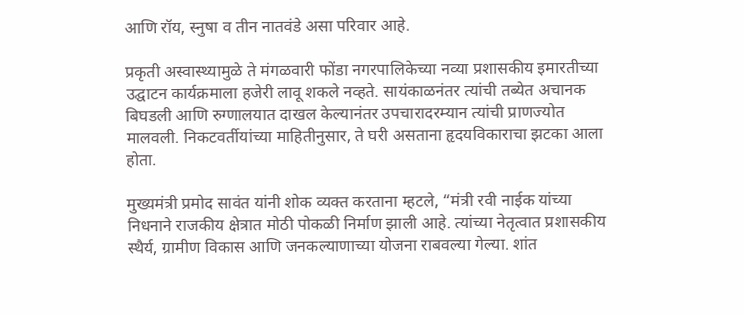आणि रॉय, स्नुषा व तीन नातवंडे असा परिवार आहे.

प्रकृती अस्वास्थ्यामुळे ते मंगळवारी फोंडा नगरपालिकेच्या नव्या प्रशासकीय इमारतीच्या उद्घाटन कार्यक्रमाला हजेरी लावू शकले नव्हते. सायंकाळनंतर त्यांची तब्येत अचानक बिघडली आणि रुग्णालयात दाखल केल्यानंतर उपचारादरम्यान त्यांची प्राणज्योत मालवली. निकटवर्तीयांच्या माहितीनुसार, ते घरी असताना हृदयविकाराचा झटका आला होता.

मुख्यमंत्री प्रमोद सावंत यांनी शोक व्यक्त करताना म्हटले, “मंत्री रवी नाईक यांच्या निधनाने राजकीय क्षेत्रात मोठी पोकळी निर्माण झाली आहे. त्यांच्या नेतृत्वात प्रशासकीय स्थैर्य, ग्रामीण विकास आणि जनकल्याणाच्या योजना राबवल्या गेल्या. शांत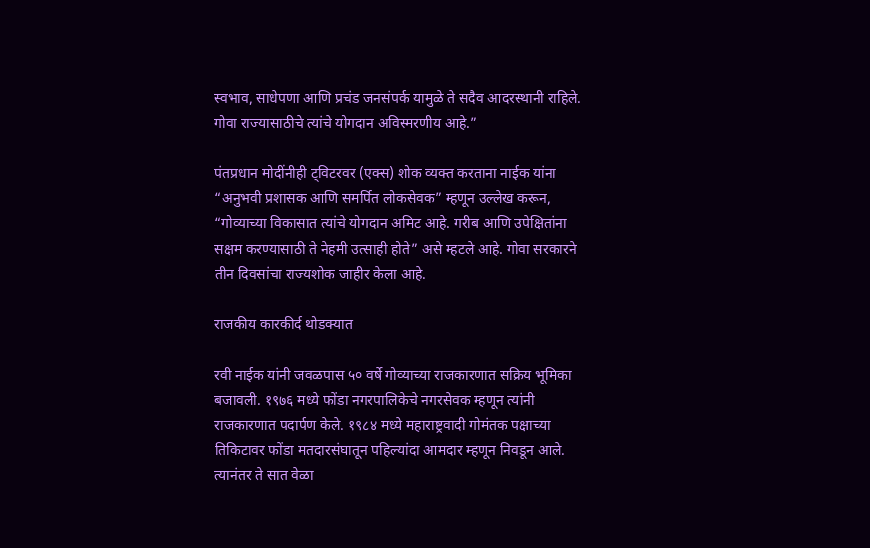स्वभाव, साधेपणा आणि प्रचंड जनसंपर्क यामुळे ते सदैव आदरस्थानी राहिले. गोवा राज्यासाठीचे त्यांचे योगदान अविस्मरणीय आहे.”

पंतप्रधान मोदींनीही ट्विटरवर (एक्स) शोक व्यक्त करताना नाईक यांना “अनुभवी प्रशासक आणि समर्पित लोकसेवक” म्हणून उल्लेख करून, “गोव्याच्या विकासात त्यांचे योगदान अमिट आहे. गरीब आणि उपेक्षितांना सक्षम करण्यासाठी ते नेहमी उत्साही होते” असे म्हटले आहे. गोवा सरकारने तीन दिवसांचा राज्यशोक जाहीर केला आहे.

राजकीय कारकीर्द थोडक्यात

रवी नाईक यांनी जवळपास ५० वर्षे गोव्याच्या राजकारणात सक्रिय भूमिका बजावली. १९७६ मध्ये फोंडा नगरपालिकेचे नगरसेवक म्हणून त्यांनी राजकारणात पदार्पण केले. १९८४ मध्ये महाराष्ट्रवादी गोमंतक पक्षाच्या तिकिटावर फोंडा मतदारसंघातून पहिल्यांदा आमदार म्हणून निवडून आले. त्यानंतर ते सात वेळा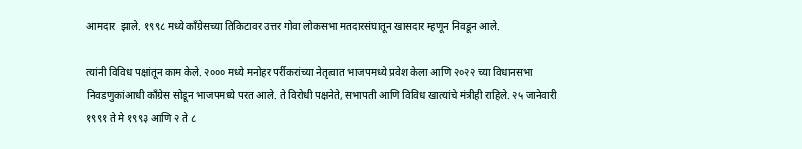आमदार  झाले. १९९८ मध्ये काँग्रेसच्या तिकिटावर उत्तर गोवा लोकसभा मतदारसंघातून खासदार म्हणून निवडून आले.

त्यांनी विविध पक्षांतून काम केले. २००० मध्ये मनोहर पर्रीकरांच्या नेतृत्वात भाजपमध्ये प्रवेश केला आणि २०२२ च्या विधानसभा निवडणुकांआधी काँग्रेस सोडून भाजपमध्ये परत आले. ते विरोधी पक्षनेते, सभापती आणि विविध खात्यांचे मंत्रीही राहिले. २५ जानेवारी १९९१ ते मे १९९३ आणि २ ते ८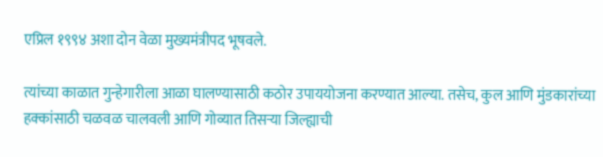एप्रिल १९९४ अशा दोन वेळा मुख्यमंत्रीपद भूषवले.

त्यांच्या काळात गुन्हेगारीला आळा घालण्यासाठी कठोर उपाययोजना करण्यात आल्या. तसेच, कुल आणि मुंडकारांच्या हक्कांसाठी चळवळ चालवली आणि गोव्यात तिसऱ्या जिल्ह्याची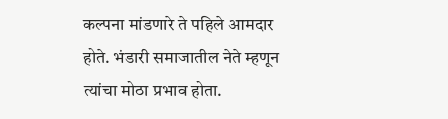कल्पना मांडणारे ते पहिले आमदार होते. भंडारी समाजातील नेते म्हणून त्यांचा मोठा प्रभाव होता.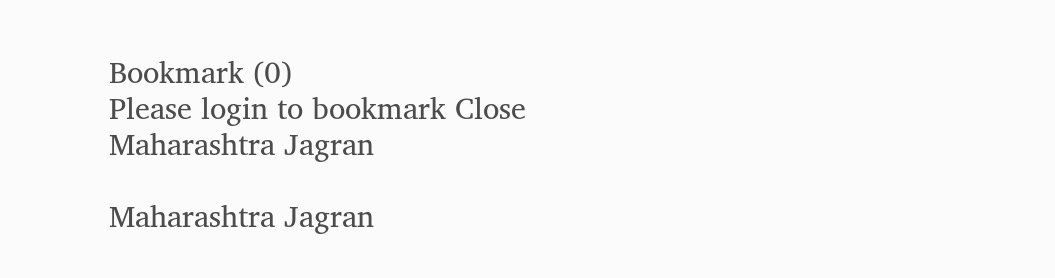Bookmark (0)
Please login to bookmark Close
Maharashtra Jagran

Maharashtra Jagran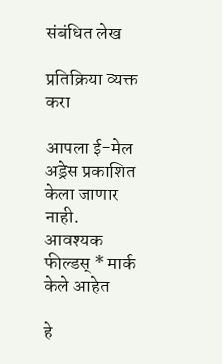संबंधित लेख

प्रतिक्रिया व्यक्त करा

आपला ई-मेल अड्रेस प्रकाशित केला जाणार नाही. आवश्यक फील्डस् * मार्क केले आहेत

हे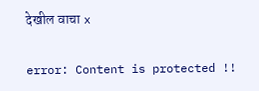देखील वाचा x

error: Content is protected !!